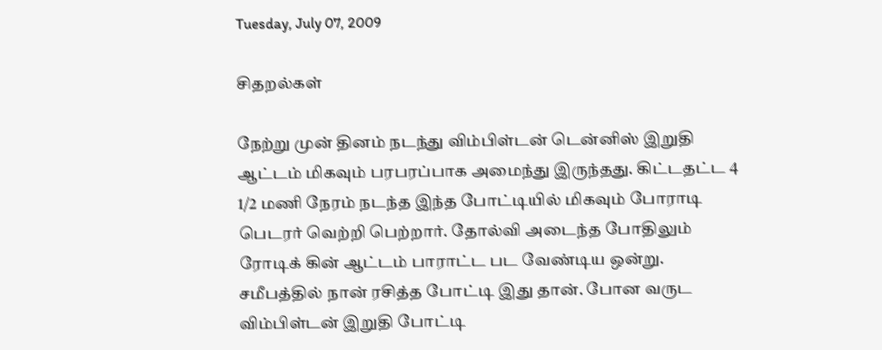Tuesday, July 07, 2009

சிதறல்கள்

நேற்று முன் தினம் நடந்து விம்பிள்டன் டென்னிஸ் இறுதி ஆட்டம் மிகவும் பரபரப்பாக அமைந்து இருந்தது. கிட்டதட்ட 4 1/2 மணி நேரம் நடந்த இந்த போட்டியில் மிகவும் போராடி பெடரர் வெற்றி பெற்றார். தோல்வி அடைந்த போதிலும் ரோடிக் கின் ஆட்டம் பாராட்ட பட வேண்டிய ஒன்று. சமீபத்தில் நான் ரசித்த போட்டி இது தான். போன வருட விம்பிள்டன் இறுதி போட்டி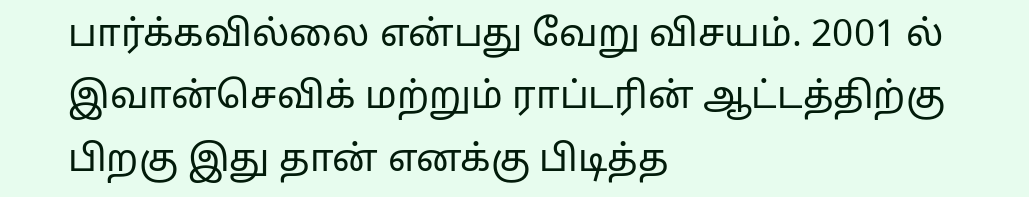பார்க்கவில்லை என்பது வேறு விசயம். 2001 ல் இவான்செவிக் மற்றும் ராப்டரின் ஆட்டத்திற்கு பிறகு இது தான் எனக்கு பிடித்த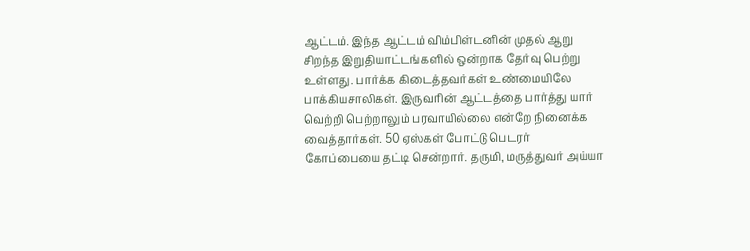ஆட்டம். இந்த ஆட்டம் விம்பிள்டனின் முதல் ஆறு சிறந்த இறுதியாட்டங்களில் ஒன்றாக தேர்வு பெற்று உள்ளது. பார்க்க கிடைத்தவர்கள் உண்மையிலே பாக்கியசாலிகள். இருவரின் ஆட்டத்தை பார்த்து யார் வெற்றி பெற்றாலும் பரவாயில்லை என்றே நினைக்க வைத்தார்கள். 50 ஏஸ்கள் போட்டு பெடரர் கோப்பையை தட்டி சென்றார். தருமி, மருத்துவர் அய்யா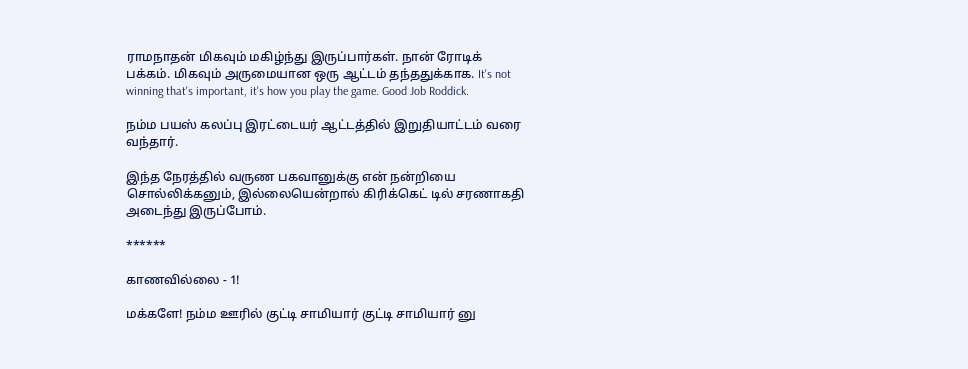ராமநாதன் மிகவும் மகிழ்ந்து இருப்பார்கள். நான் ரோடிக் பக்கம். மிகவும் அருமையான ஒரு ஆட்டம் தந்ததுக்காக. It's not winning that's important, it's how you play the game. Good Job Roddick.

நம்ம பயஸ் கலப்பு இரட்டையர் ஆட்டத்தில் இறுதியாட்டம் வரை வந்தார்.

இந்த நேரத்தில் வருண பகவானுக்கு என் நன்றியை சொல்லிக்கனும், இல்லையென்றால் கிரிக்கெட் டில் சரணாகதி அடைந்து இருப்போம்.

******

காணவில்லை - 1!

மக்களே! நம்ம ஊரில் குட்டி சாமியார் குட்டி சாமியார் னு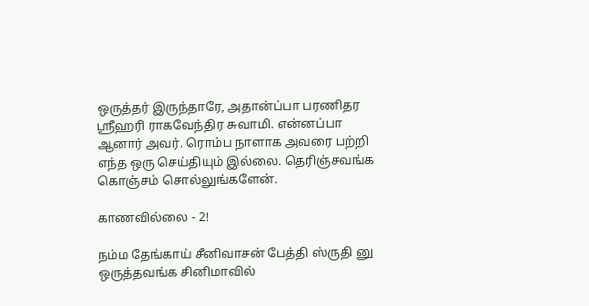ஒருத்தர் இருந்தாரே, அதான்ப்பா பரணிதர ஸ்ரீஹரி ராகவேந்திர சுவாமி. என்னப்பா ஆனார் அவர். ரொம்ப நாளாக அவரை பற்றி எந்த ஒரு செய்தியும் இல்லை. தெரிஞ்சவங்க கொஞ்சம் சொல்லுங்களேன்.

காணவில்லை - 2!

நம்ம தேங்காய் சீனிவாசன் பேத்தி ஸ்ருதி னு ஒருத்தவங்க சினிமாவில்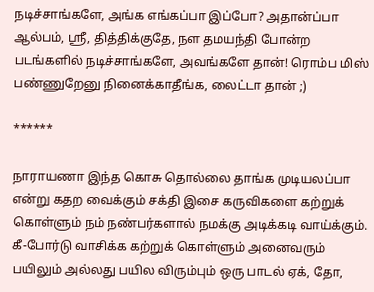நடிச்சாங்களே, அங்க எங்கப்பா இப்போ? அதான்ப்பா ஆல்பம், ஸ்ரீ, தித்திக்குதே, நள தமயந்தி போன்ற படங்களில் நடிச்சாங்களே, அவங்களே தான்! ரொம்ப மிஸ் பண்ணுறேனு நினைக்காதீங்க, லைட்டா தான் ;)

******

நாராயணா இந்த கொசு தொல்லை தாங்க முடியலப்பா என்று கதற வைக்கும் சக்தி இசை கருவிகளை கற்றுக் கொள்ளும் நம் நண்பர்களால் நமக்கு அடிக்கடி வாய்க்கும். கீ-போர்டு வாசிக்க கற்றுக் கொள்ளும் அனைவரும் பயிலும் அல்லது பயில விரும்பும் ஒரு பாடல் ஏக், தோ,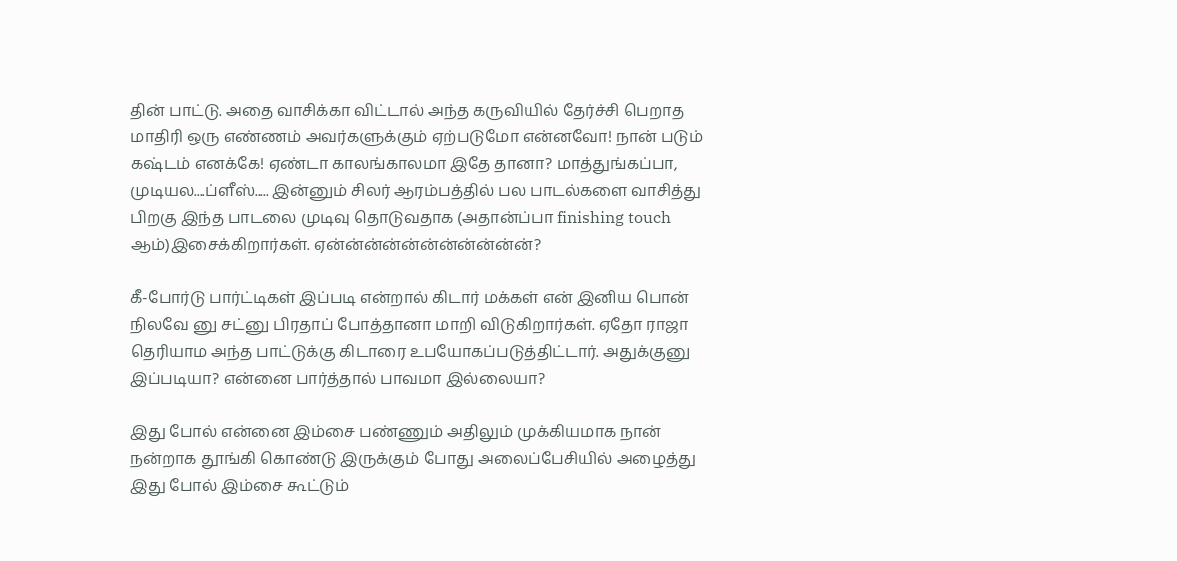தின் பாட்டு. அதை வாசிக்கா விட்டால் அந்த கருவியில் தேர்ச்சி பெறாத மாதிரி ஒரு எண்ணம் அவர்களுக்கும் ஏற்படுமோ என்னவோ! நான் படும் கஷ்டம் எனக்கே! ஏண்டா காலங்காலமா இதே தானா? மாத்துங்கப்பா, முடியல....ப்ளீஸ்..... இன்னும் சிலர் ஆரம்பத்தில் பல பாடல்களை வாசித்து பிறகு இந்த பாடலை முடிவு தொடுவதாக (அதான்ப்பா finishing touch ஆம்)இசைக்கிறார்கள். ஏன்ன்ன்ன்ன்ன்ன்ன்ன்ன்ன்?

கீ-போர்டு பார்ட்டிகள் இப்படி என்றால் கிடார் மக்கள் என் இனிய பொன் நிலவே னு சட்னு பிரதாப் போத்தானா மாறி விடுகிறார்கள். ஏதோ ராஜா தெரியாம அந்த பாட்டுக்கு கிடாரை உபயோகப்படுத்திட்டார். அதுக்குனு இப்படியா? என்னை பார்த்தால் பாவமா இல்லையா?

இது போல் என்னை இம்சை பண்ணும் அதிலும் முக்கியமாக நான் நன்றாக தூங்கி கொண்டு இருக்கும் போது அலைப்பேசியில் அழைத்து இது போல் இம்சை கூட்டும்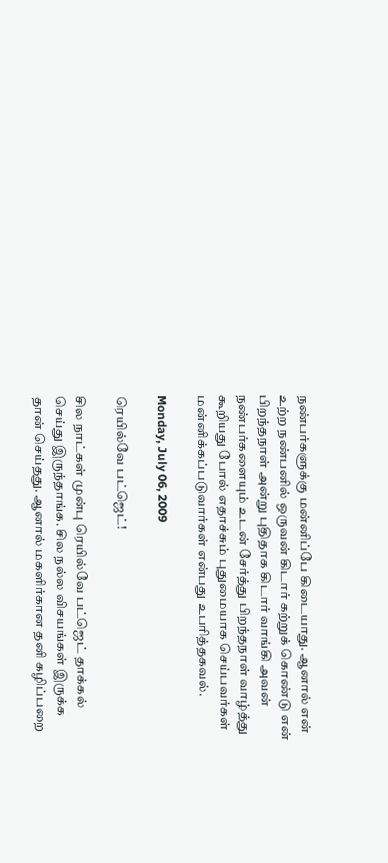நண்பர்களுக்கு மன்னிப்பே கிடையாது. ஆனால் என் உற்ற நண்பனில் ஒருவன் கிடார் கற்றுக் கொண்டு என் பிறந்தநாள் அன்று புதிதாக கிடார் வாங்கி அவன் நண்பர்களையும் உடன் சேர்த்து பிறந்தநாள் வாழ்த்து கூறியது போல் எதாச்சும் புதுமையாக செய்பவர்கள் மன்னிக்கப்படுவார்கள் என்பது உபரித்தகவல்.

Monday, July 06, 2009

ரெயில்வே பட்ஜெட்!

சில நாட்கள் முன்பு ரெயில்வே பட்ஜெட் தாக்கல் செய்து இருந்தாங்க. சில நல்ல விசயங்கள் இருக்க தான் செய்தது. ஆனால் மகளிர்கான தனி கழிப்பறை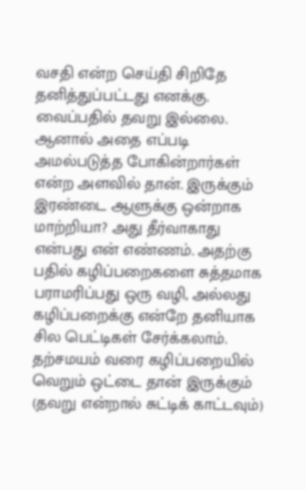வசதி என்ற செய்தி சிறிதே தனித்துப்பட்டது எனக்கு. வைப்பதில் தவறு இல்லை. ஆனால் அதை எப்படி அமல்படுத்த போகின்றார்கள் என்ற அளவில் தான். இருக்கும் இரண்டை ஆளுக்கு ஒன்றாக மாற்றியா? அது தீர்வாகாது என்பது என் எண்ணம். அதற்கு பதில் கழிப்பறைகளை சுத்தமாக பராமரிப்பது ஒரு வழி, அல்லது கழிப்பறைக்கு என்றே தனியாக சில பெட்டிகள் சேர்க்கலாம். தற்சமயம் வரை கழிப்பறையில் வெறும் ஒட்டை தான் இருக்கும் (தவறு என்றால் சுட்டிக் காட்டவும்)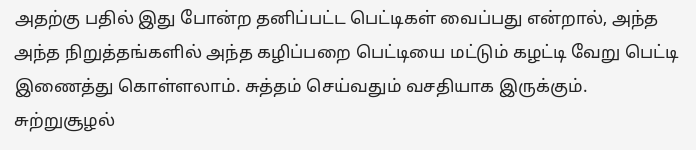அதற்கு பதில் இது போன்ற தனிப்பட்ட பெட்டிகள் வைப்பது என்றால், அந்த அந்த நிறுத்தங்களில் அந்த கழிப்பறை பெட்டியை மட்டும் கழட்டி வேறு பெட்டி இணைத்து கொள்ளலாம். சுத்தம் செய்வதும் வசதியாக இருக்கும். சுற்றுசூழல்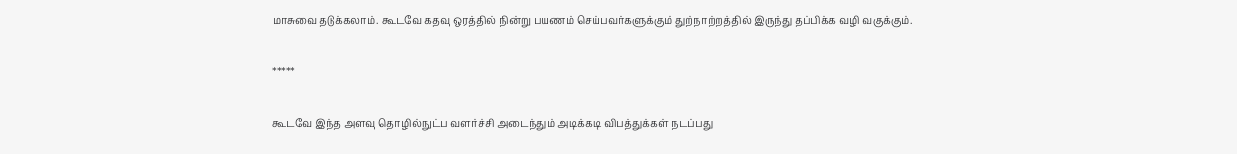மாசுவை தடுக்கலாம். கூடவே கதவு ஒரத்தில் நின்று பயணம் செய்பவர்களுக்கும் துற்நாற்றத்தில் இருந்து தப்பிக்க வழி வகுக்கும்.

*****

கூடவே இந்த அளவு தொழில்நுட்ப வளர்ச்சி அடைந்தும் அடிக்கடி விபத்துக்கள் நடப்பது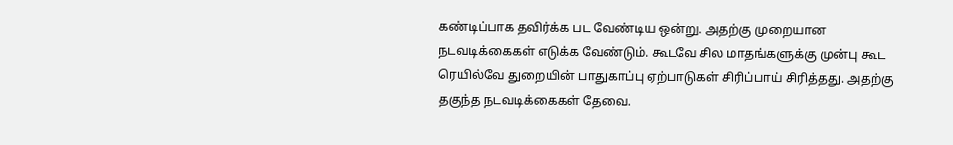கண்டிப்பாக தவிர்க்க பட வேண்டிய ஒன்று. அதற்கு முறையான நடவடிக்கைகள் எடுக்க வேண்டும். கூடவே சில மாதங்களுக்கு முன்பு கூட ரெயில்வே துறையின் பாதுகாப்பு ஏற்பாடுகள் சிரிப்பாய் சிரித்தது. அதற்கு தகுந்த நடவடிக்கைகள் தேவை.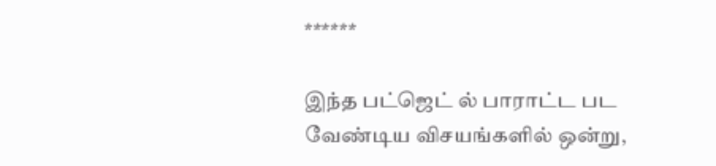******

இந்த பட்ஜெட் ல் பாராட்ட பட வேண்டிய விசயங்களில் ஒன்று,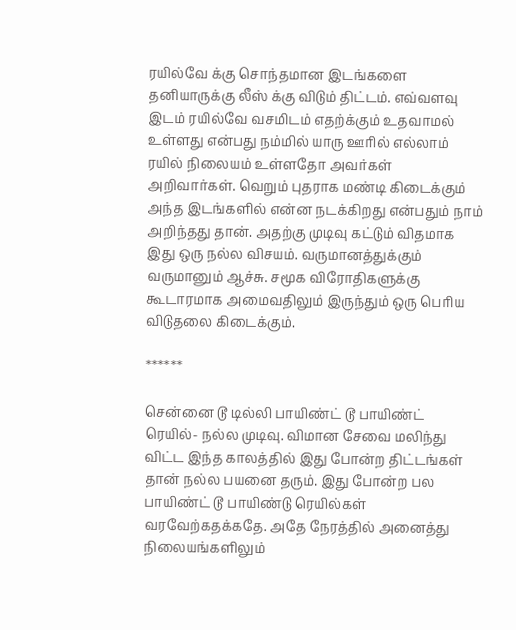ரயில்வே க்கு சொந்தமான இடங்களை தனியாருக்கு லீஸ் க்கு விடும் திட்டம். எவ்வளவு இடம் ரயில்வே வசமிடம் எதற்க்கும் உதவாமல் உள்ளது என்பது நம்மில் யாரு ஊரில் எல்லாம் ரயில் நிலையம் உள்ளதோ அவர்கள் அறிவார்கள். வெறும் புதராக மண்டி கிடைக்கும் அந்த இடங்களில் என்ன நடக்கிறது என்பதும் நாம் அறிந்தது தான். அதற்கு முடிவு கட்டும் விதமாக இது ஒரு நல்ல விசயம். வருமானத்துக்கும் வருமானும் ஆச்சு. சமூக விரோதிகளுக்கு கூடாரமாக அமைவதிலும் இருந்தும் ஒரு பெரிய விடுதலை கிடைக்கும்.

******

சென்னை டூ டில்லி பாயிண்ட் டூ பாயிண்ட் ரெயில்- நல்ல முடிவு. விமான சேவை மலிந்து விட்ட இந்த காலத்தில் இது போன்ற திட்டங்கள் தான் நல்ல பயனை தரும். இது போன்ற பல பாயிண்ட் டூ பாயிண்டு ரெயில்கள் வரவேற்கதக்கதே. அதே நேரத்தில் அனைத்து நிலையங்களிலும்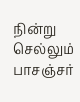நின்று செல்லும் பாசஞ்சர்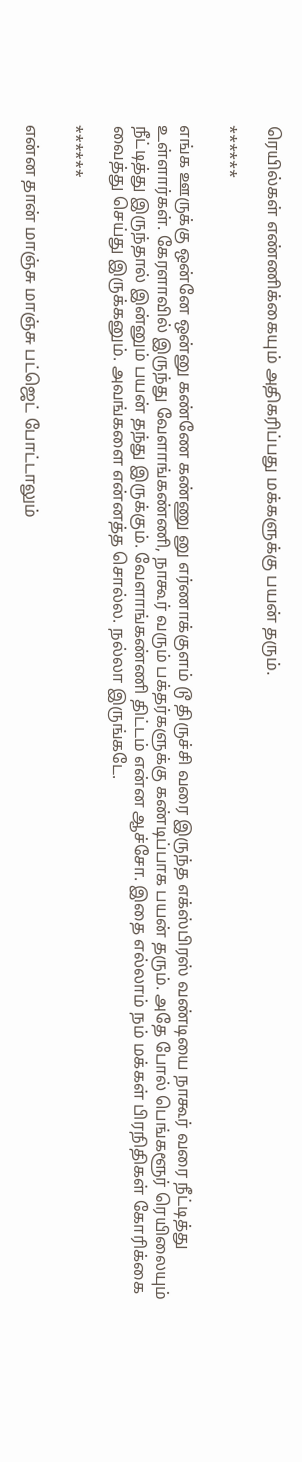ரெயில்கள் எண்ணிக்கையும் அதிகரிப்பது மக்களுக்கு பயன் தரும்.

******

எங்க ஊருக்கு ஒன்னே ஒன்னு கண்ணே கண்ணு னு எர்ணாக்குளம் டூ திருச்சி வரை இருந்த எக்ஸ்பிரஸ் வண்டியை நாகூர் வரை நீட்டித்து உள்ளார்கள். கேரளாவில் இருந்து வேளாங்கண்ணி, நாகூர் வரும் பக்தர்களுக்கு கண்டிப்பாக பயன் தரும். அதே போல் பெங்களூர் ரெயிலையும் நீட்டித்து இருந்தால் இன்னும் பயன் தந்து இருக்கும். வேளாங்கண்ணி திட்டம் என்ன ஆச்சோ. இதை எல்லாம் நம் மக்கள் பிரநிதிகள் கோரிக்கை வைத்து செய்து இருக்கனும். அவங்களை என்னத்த சொல்ல. நல்லா இருங்கடே.

******

என்ன தான் மாஞ்சு மாஞ்சு பட்ஜெட் போட்டாலும்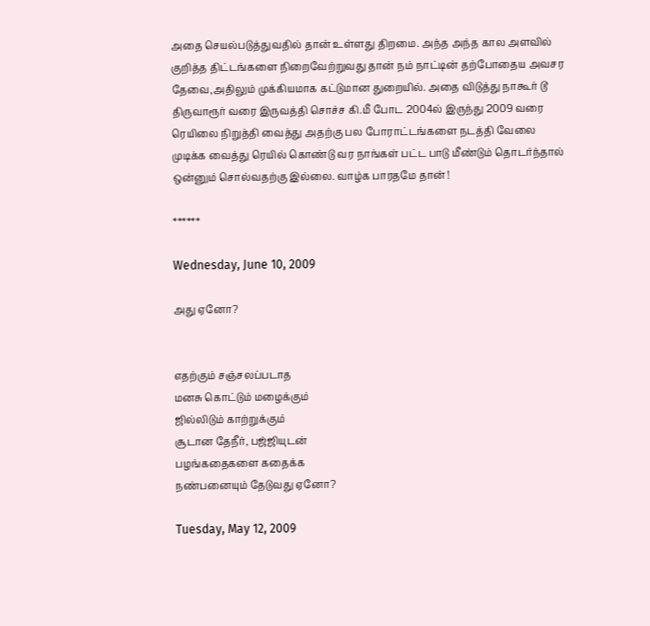அதை செயல்படுத்துவதில் தான் உள்ளது திறமை. அந்த அந்த கால அளவில் குறித்த திட்டங்களை நிறைவேற்றுவது தான் நம் நாட்டின் தற்போதைய அவசர தேவை,அதிலும் முக்கியமாக கட்டுமான துறையில். அதை விடுத்து நாகூர் டூ திருவாரூர் வரை இருவத்தி சொச்ச கி.மீ போட 2004ல் இருந்து 2009 வரை ரெயிலை நிறுத்தி வைத்து அதற்கு பல போராட்டங்களை நடத்தி வேலை முடிக்க வைத்து ரெயில் கொண்டு வர நாங்கள் பட்ட பாடு மீண்டும் தொடர்ந்தால் ஒன்னும் சொல்வதற்கு இல்லை. வாழ்க பாரதமே தான் !

******

Wednesday, June 10, 2009

அது ஏனோ?


எதற்கும் சஞ்சலப்படாத
மனசு கொட்டும் மழைக்கும்
ஜில்லிடும் காற்றுக்கும்
சூடான தேநீர், பஜ்ஜியுடன்
பழங்கதைகளை கதைக்க
நண்பனையும் தேடுவது ஏனோ?

Tuesday, May 12, 2009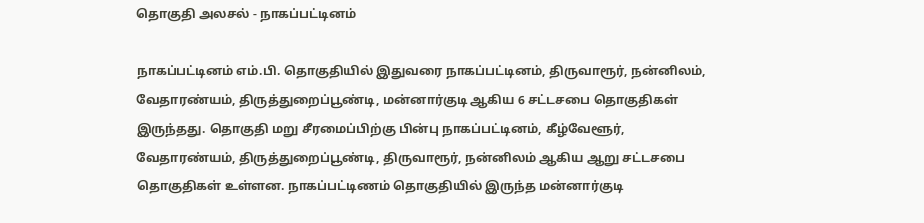தொகுதி அலசல் - நாகப்பட்டினம்

நாகப்பட்டினம் எம்.பி. தொகுதியில் இதுவரை நாகப்பட்டினம், திருவாரூர், நன்னிலம், வேதாரண்யம், திருத்துறைப்பூண்டி, மன்னார்குடி ஆகிய 6 சட்டசபை தொகுதிகள் இருந்தது. தொகுதி மறு சீரமைப்பிற்கு பின்பு நாகப்பட்டினம், கீழ்வேளூர், வேதாரண்யம், திருத்துறைப்பூண்டி, திருவாரூர், நன்னிலம் ஆகிய ஆறு சட்டசபை தொகுதிகள் உள்ளன. நாகப்பட்டிணம் தொகுதியில் இருந்த மன்னார்குடி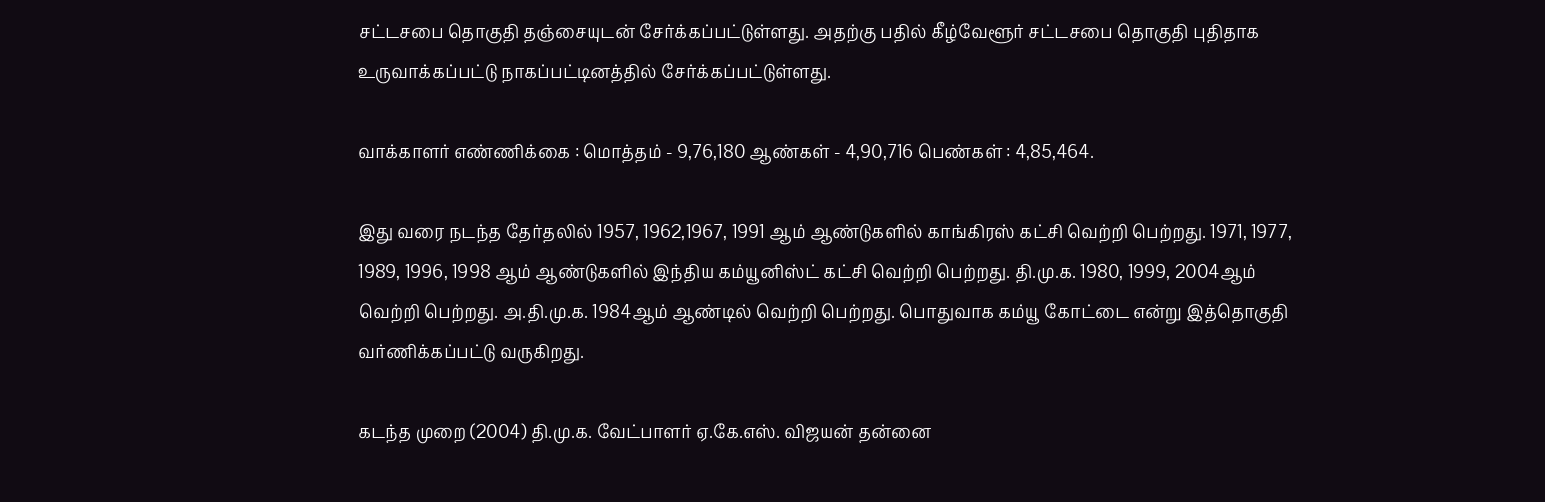சட்டசபை தொகுதி தஞ்சையுடன் சேர்க்கப்பட்டுள்ளது. அதற்கு பதில் கீழ்வேளூர் சட்டசபை தொகுதி புதிதாக உருவாக்கப்பட்டு நாகப்பட்டினத்தில் சேர்க்கப்பட்டுள்ளது.

வாக்காளர் எண்ணிக்கை : மொத்தம் - 9,76,180 ஆண்கள் - 4,90,716 பெண்கள் : 4,85,464.

இது வரை நடந்த தேர்தலில் 1957, 1962,1967, 1991 ஆம் ஆண்டுகளில் காங்கிரஸ் கட்சி வெற்றி பெற்றது. 1971, 1977, 1989, 1996, 1998 ஆம் ஆண்டுகளில் இந்திய கம்யூனிஸ்ட் கட்சி வெற்றி பெற்றது. தி.மு.க. 1980, 1999, 2004ஆம் வெற்றி பெற்றது. அ.தி.மு.க. 1984ஆம் ஆண்டில் வெற்றி பெற்றது. பொதுவாக கம்யூ கோட்டை என்று இத்தொகுதி வர்ணிக்கப்பட்டு வருகிறது.

கடந்த முறை (2004) தி.மு.க. வேட்பாளர் ஏ.கே.எஸ். விஜயன் தன்னை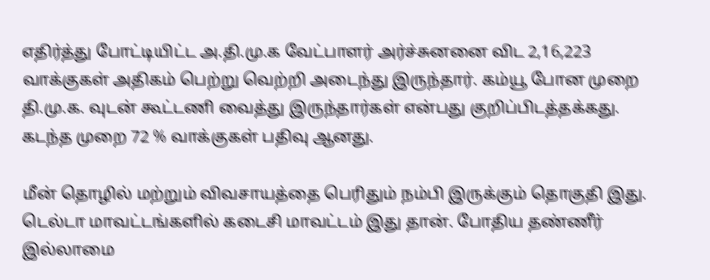எதிர்த்து போட்டியிட்ட அ.தி.மு.க வேட்பாளர் அர்ச்சுனனை விட 2,16,223 வாக்குகள் அதிகம் பெற்று வெற்றி அடைந்து இருந்தார். கம்யூ போன முறை தி.மு.க. வுடன் கூட்டணி வைத்து இருந்தார்கள் என்பது குறிப்பிடத்தக்கது. கடந்த முறை 72 % வாக்குகள் பதிவு ஆனது.

மீன் தொழில் மற்றும் விவசாயத்தை பெரிதும் நம்பி இருக்கும் தொகுதி இது. டெல்டா மாவட்டங்களில் கடைசி மாவட்டம் இது தான். போதிய தண்ணீர் இல்லாமை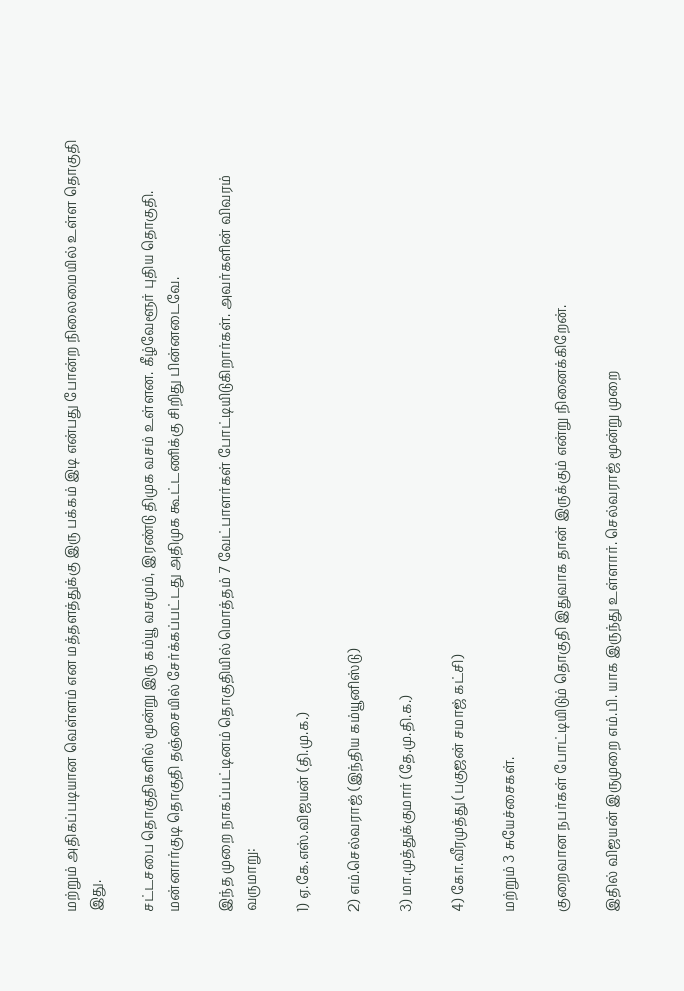மற்றும் அதிகப்படியான வெள்ளம் என மத்தளத்துக்கு இரு பக்கம் இடி என்பது போன்ற நிலைமையில் உள்ள தொகுதி இது.

சட்டசபை தொகுதிகளில் மூன்று இரு கம்யூ வசமும், இரண்டு திமுக வசம் உள்ளன. கீழ்வேளூர் புதிய தொகுதி. மன்னார்குடி தொகுதி தஞ்சையில் சேர்க்கப்பட்டது அதிமுக கூட்டணிக்கு சிறிது பின்னடைவே.

இந்த முறை நாகப்பட்டினம் தொகுதியில் மொத்தம் 7 வேட்பாளர்கள் போட்டியிடுகிறார்கள். அவர்களின் விவரம் வருமாறு:

1) ஏ.கே.எஸ்.விஜயன் (தி.மு.க.)

2) எம்.செல்வராஜ் (இந்திய கம்யூனிஸ்டு)

3) மா.முத்துக்குமார் (தே.மு.தி.க.)

4) கோ.வீரமுத்து (பகுஜன் சமாஜ் கட்சி)

மற்றும் 3 சுயேச்சைகள்.

குறைவான நபர்கள் போட்டியிடும் தொகுதி இதுவாக தான் இருக்கும் என்று நினைக்கிறேன்.

இதில் விஜயன் இருமுறை எம்.பி. யாக இருந்து உள்ளார். செல்வராஜ் மூன்று முறை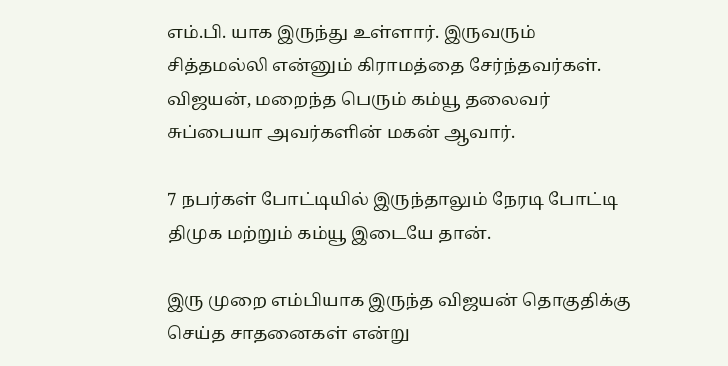எம்.பி. யாக இருந்து உள்ளார். இருவரும் சித்தமல்லி என்னும் கிராமத்தை சேர்ந்தவர்கள். விஜயன், மறைந்த பெரும் கம்யூ தலைவர் சுப்பையா அவர்களின் மகன் ஆவார்.

7 நபர்கள் போட்டியில் இருந்தாலும் நேரடி போட்டி திமுக மற்றும் கம்யூ இடையே தான்.

இரு முறை எம்பியாக இருந்த விஜயன் தொகுதிக்கு செய்த சாதனைகள் என்று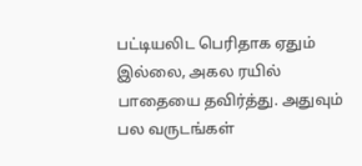பட்டியலிட பெரிதாக ஏதும் இல்லை, அகல ரயில் பாதையை தவிர்த்து. அதுவும் பல வருடங்கள்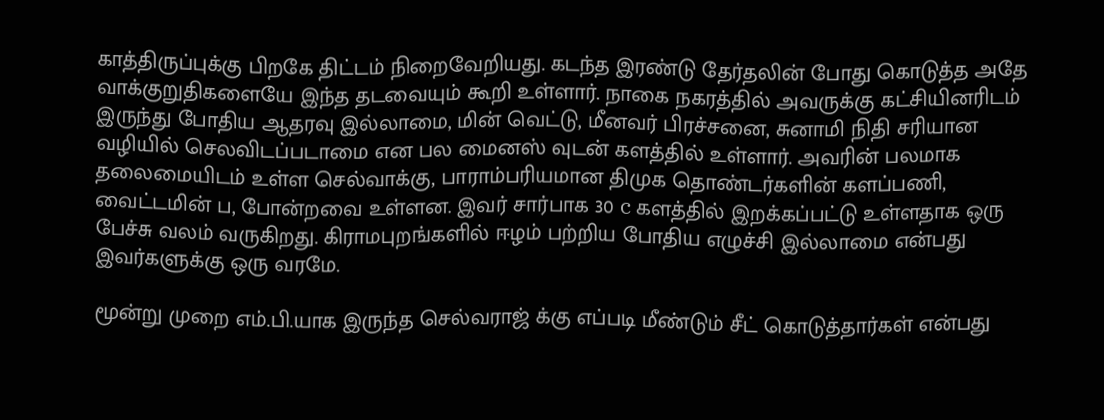காத்திருப்புக்கு பிறகே திட்டம் நிறைவேறியது. கடந்த இரண்டு தேர்தலின் போது கொடுத்த அதே வாக்குறுதிகளையே இந்த தடவையும் கூறி உள்ளார். நாகை நகரத்தில் அவருக்கு கட்சியினரிடம் இருந்து போதிய ஆதரவு இல்லாமை, மின் வெட்டு, மீனவர் பிரச்சனை, சுனாமி நிதி சரியான வழியில் செலவிடப்படாமை என பல மைனஸ் வுடன் களத்தில் உள்ளார். அவரின் பலமாக தலைமையிடம் உள்ள செல்வாக்கு, பாராம்பரியமான திமுக தொண்டர்களின் களப்பணி, வைட்டமின் ப, போன்றவை உள்ளன. இவர் சார்பாக 30 c களத்தில் இறக்கப்பட்டு உள்ளதாக ஒரு பேச்சு வலம் வருகிறது. கிராமபுறங்களில் ஈழம் பற்றிய போதிய எழுச்சி இல்லாமை என்பது இவர்களுக்கு ஒரு வரமே.

மூன்று முறை எம்.பி.யாக இருந்த செல்வராஜ் க்கு எப்படி மீண்டும் சீட் கொடுத்தார்கள் என்பது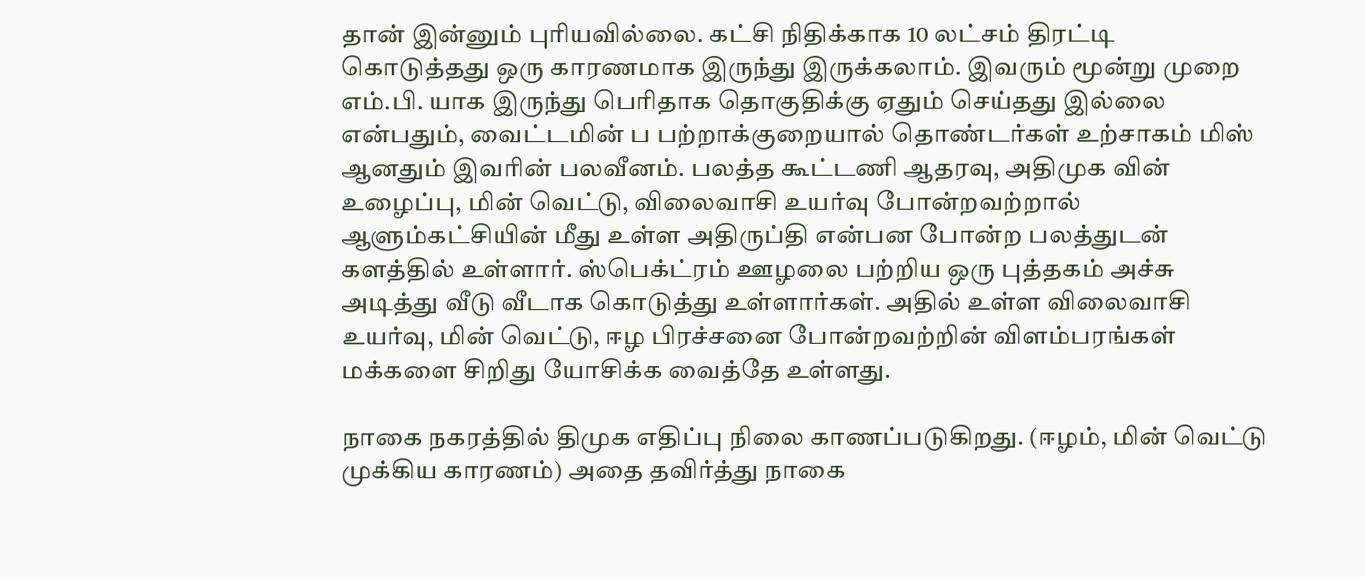தான் இன்னும் புரியவில்லை. கட்சி நிதிக்காக 10 லட்சம் திரட்டி கொடுத்தது ஒரு காரணமாக இருந்து இருக்கலாம். இவரும் மூன்று முறை எம்.பி. யாக இருந்து பெரிதாக தொகுதிக்கு ஏதும் செய்தது இல்லை என்பதும், வைட்டமின் ப பற்றாக்குறையால் தொண்டர்கள் உற்சாகம் மிஸ் ஆனதும் இவரின் பலவீனம். பலத்த கூட்டணி ஆதரவு, அதிமுக வின் உழைப்பு, மின் வெட்டு, விலைவாசி உயர்வு போன்றவற்றால் ஆளும்கட்சியின் மீது உள்ள அதிருப்தி என்பன போன்ற பலத்துடன் களத்தில் உள்ளார். ஸ்பெக்ட்ரம் ஊழலை பற்றிய ஒரு புத்தகம் அச்சு அடித்து வீடு வீடாக கொடுத்து உள்ளார்கள். அதில் உள்ள விலைவாசி உயர்வு, மின் வெட்டு, ஈழ பிரச்சனை போன்றவற்றின் விளம்பரங்கள் மக்களை சிறிது யோசிக்க வைத்தே உள்ளது.

நாகை நகரத்தில் திமுக எதிப்பு நிலை காணப்படுகிறது. (ஈழம், மின் வெட்டு முக்கிய காரணம்) அதை தவிர்த்து நாகை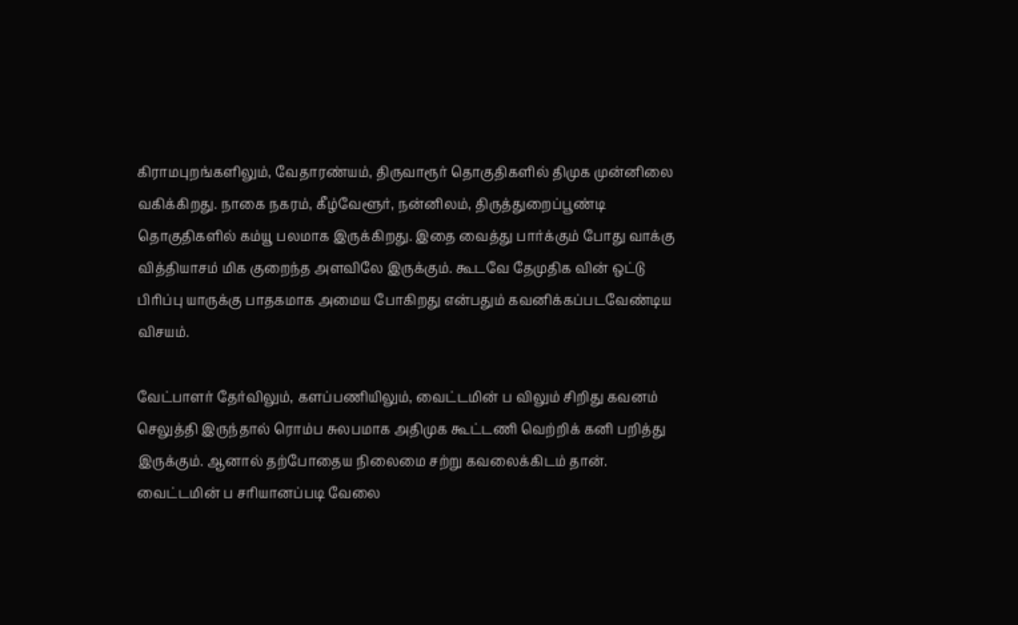கிராமபுறங்களிலும், வேதாரண்யம், திருவாரூர் தொகுதிகளில் திமுக முன்னிலை வகிக்கிறது. நாகை நகரம், கீழ்வேளூர், நன்னிலம், திருத்துறைப்பூண்டி தொகுதிகளில் கம்யூ பலமாக இருக்கிறது. இதை வைத்து பார்க்கும் போது வாக்கு வித்தியாசம் மிக குறைந்த அளவிலே இருக்கும். கூடவே தேமுதிக வின் ஒட்டு பிரிப்பு யாருக்கு பாதகமாக அமைய போகிறது என்பதும் கவனிக்கப்படவேண்டிய விசயம்.

வேட்பாளர் தேர்விலும், களப்பணியிலும், வைட்டமின் ப விலும் சிறிது கவனம் செலுத்தி இருந்தால் ரொம்ப சுலபமாக அதிமுக கூட்டணி வெற்றிக் கனி பறித்து இருக்கும். ஆனால் தற்போதைய நிலைமை சற்று கவலைக்கிடம் தான். வைட்டமின் ப சரியானப்படி வேலை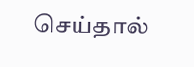செய்தால்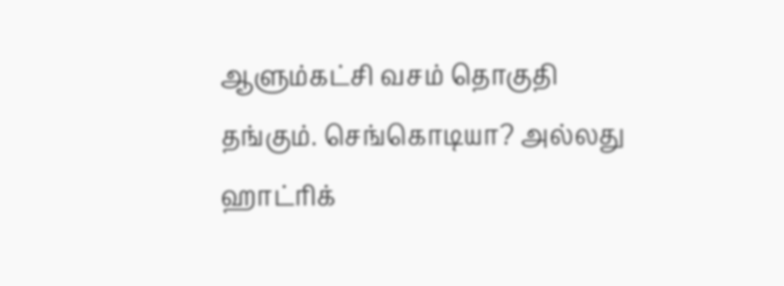ஆளும்கட்சி வசம் தொகுதி தங்கும். செங்கொடியா? அல்லது ஹாட்ரிக்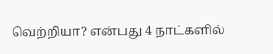வெற்றியா? என்பது 4 நாட்களில்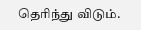தெரிந்து விடும்.